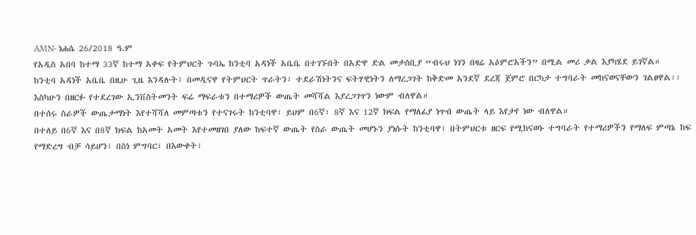AMN- ነሐሴ 26/2018 ዓ.ም
የአዲስ አበባ ከተማ 33ኛ ከተማ አቀፍ የትምህርት ጉባኤ ከንቲባ አዳነች አቤቤ በተገኙበት በአድዋ ድል መታሰቢያ “ብሩህ ነገን በዛሬ አዕምሮአችን” በሚል መሪ ቃል እያካሄደ ይገኛል።
ከንቲባ አዳነች አቤቤ በዚሁ ጊዜ እንዳሉት፤ በመዲናዋ የትምህርት ጥራትን፣ ተደራሽነትንና ፍትሃዊነትን ለማረጋገት ከቅድመ አንደኛ ደረጃ ጀምሮ በርካታ ተግባራት መከናወናቸውን ገልፀዋል፡፡
እስካሁን በዘርፉ የተደረገው ኢንቨስትመንት ፍሬ ማፍራቱን በተማሪዎች ውጤት መሻሻል እያረጋገጥን ነውም ብለዋል።
በተሰሩ ስራዎች ውጤታማነት እየተሻሻለ መምጣቱን የተናገሩት ከንቲባዋ፣ ይህም በ6ኛ፣ 8ኛ እና 12ኛ ክፍል የማለፊያ ነጥብ ውጤት ላይ እየታየ ነው ብለዋል።
በተለይ በ6ኛ እና በ8ኛ ክፍል ከአመት አመት እየተመዘገበ ያለው ከፍተኛ ውጤት የስራ ውጤት መሆኑን ያነሱት ከንቲባዋ፣ በትምህርቱ ዘርፍ የሚከናወኑ ተግባራት የተማሪዎችን የማለፍ ምጣኔ ከፍ የማድረግ ብቻ ሳይሆን፣ በስነ ምግባር፣ በእውቀት፣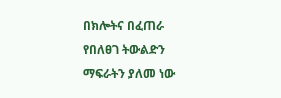በክሎትና በፈጠራ የበለፀገ ትውልድን ማፍራትን ያለመ ነው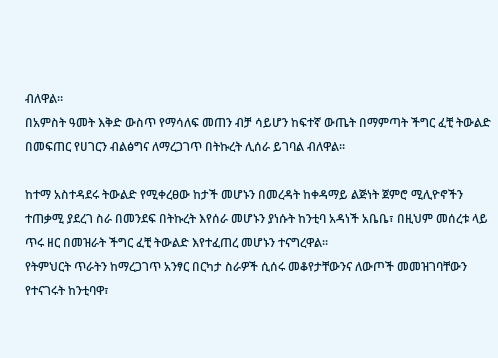ብለዋል።
በአምስት ዓመት እቅድ ውስጥ የማሳለፍ መጠን ብቻ ሳይሆን ከፍተኛ ውጤት በማምጣት ችግር ፈቺ ትውልድ በመፍጠር የሀገርን ብልፅግና ለማረጋገጥ በትኩረት ሊሰራ ይገባል ብለዋል።

ከተማ አስተዳደሩ ትውልድ የሚቀረፀው ከታች መሆኑን በመረዳት ከቀዳማይ ልጅነት ጀምሮ ሚሊዮኖችን ተጠቃሚ ያደረገ ስራ በመንደፍ በትኩረት እየሰራ መሆኑን ያነሱት ከንቲባ አዳነች አቤቤ፣ በዚህም መሰረቱ ላይ ጥሩ ዘር በመዝራት ችግር ፈቺ ትውልድ እየተፈጠረ መሆኑን ተናግረዋል፡፡
የትምህርት ጥራትን ከማረጋገጥ አንፃር በርካታ ስራዎች ሲሰሩ መቆየታቸውንና ለውጦች መመዝገባቸውን የተናገሩት ከንቲባዋ፣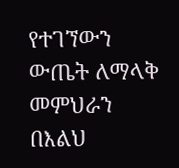የተገኘውን ውጤት ለማላቅ መምህራን በእልህ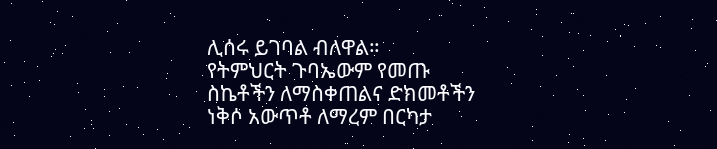ሊሰሩ ይገባል ብለዋል።
የትምህርት ጉባኤውም የመጡ ስኬቶችን ለማስቀጠልና ድክመቶችን ነቅሶ አውጥቶ ለማረም በርካታ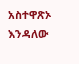አስተዋጽኦ እንዳለው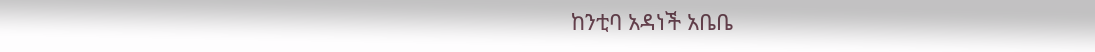ከንቲባ አዳነች አቤቤ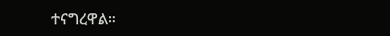ተናግረዋል።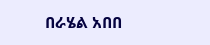በራሄል አበበ